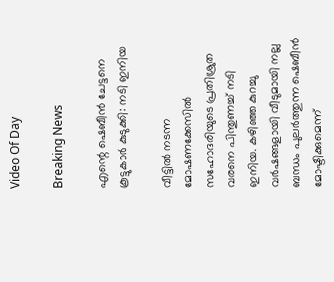Video Of Day

Breaking News

എന്റെ ഷെബീന്‍ ചേട്ടനെ കൂട്ടുകാര്‍ കുടുക്കി: നടി ഇനിയ

വീട്ടില്‍ നടന്ന മോഷണക്കേസില്‍ സഹോദരിയുടെ പ്രതിശ്രുത വരനെ പിന്തുണച്ച് നടി ഇനിയ. കഴിഞ്ഞ കുറച്ചു വര്‍ഷങ്ങളായി വീടുമായി നല്ല ബന്ധം പുലര്‍ത്തുന്ന ഷെബീന്‍ മോഷ്ടിക്കുമെന്ന്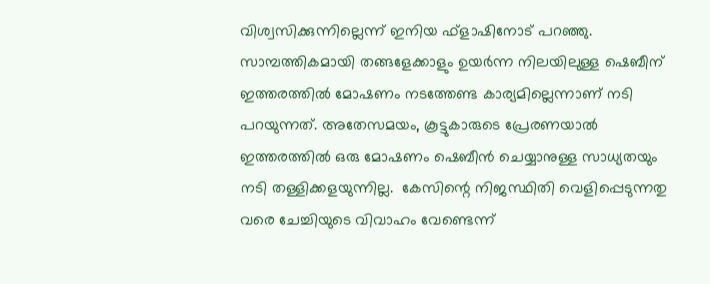വിശ്വസിക്കുന്നില്ലെന്ന് ഇനിയ ഫ്‌ളാഷിനോട് പറഞ്ഞു. സാമ്പത്തികമായി തങ്ങളേക്കാളും ഉയര്‍ന്ന നിലയിലുള്ള ഷെബീന് ഇത്തരത്തില്‍ മോഷണം നടത്തേണ്ട കാര്യമില്ലെന്നാണ് നടി പറയുന്നത്. അതേസമയം, കൂട്ടുകാരുടെ പ്രേരണയാല്‍ ഇത്തരത്തില്‍ ഒരു മോഷണം ഷെബീന്‍ ചെയ്യാനുള്ള സാധ്യതയും നടി തള്ളിക്കളയുന്നില്ല.  കേസിന്റെ നിജസ്ഥിതി വെളിപ്പെടുന്നതു വരെ ചേച്ചിയുടെ വിവാഹം വേണ്ടെന്ന്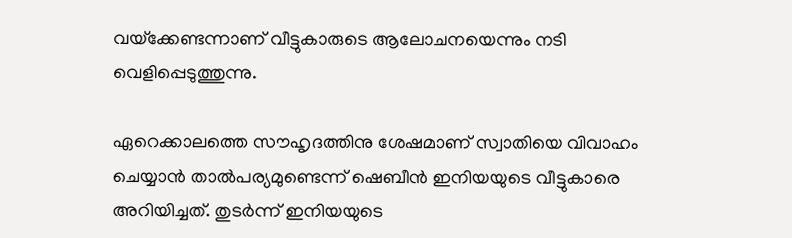വയ്‌ക്കേണ്ടന്നാണ് വീട്ടുകാരുടെ ആലോചനയെന്നും നടി വെളിപ്പെടുത്തുന്നു.

ഏറെക്കാലത്തെ സൗഹൃദത്തിനു ശേഷമാണ് സ്വാതിയെ വിവാഹം ചെയ്യാന്‍ താല്‍പര്യമുണ്ടെന്ന് ഷെബീന്‍ ഇനിയയുടെ വീട്ടുകാരെ അറിയിച്ചത്. തുടര്‍ന്ന് ഇനിയയുടെ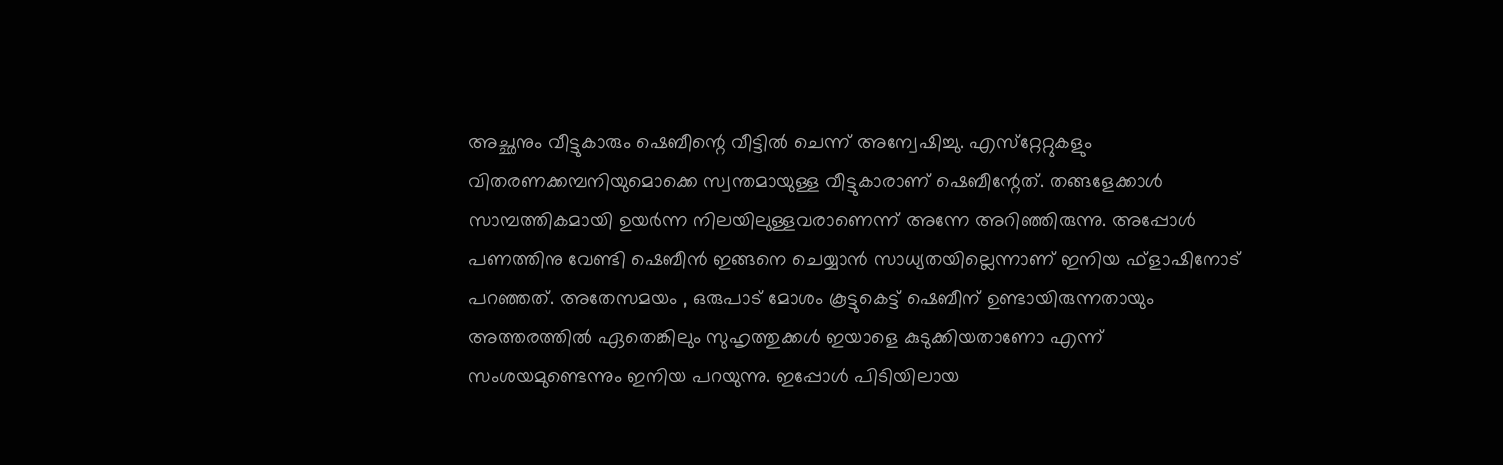അച്ഛനും വീട്ടുകാരും ഷെബീന്റെ വീട്ടില്‍ ചെന്ന് അന്വേഷിച്ചു. എസ്‌റ്റേറ്റുകളും വിതരണക്കമ്പനിയുമൊക്കെ സ്വന്തമായുള്ള വീട്ടുകാരാണ് ഷെബീന്റേത്. തങ്ങളേക്കാള്‍ സാമ്പത്തികമായി ഉയര്‍ന്ന നിലയിലുള്ളവരാണെന്ന് അന്നേ അറിഞ്ഞിരുന്നു. അപ്പോള്‍ പണത്തിനു വേണ്ടി ഷെബീന്‍ ഇങ്ങനെ ചെയ്യാന്‍ സാധ്യതയില്ലെന്നാണ് ഇനിയ ഫ്‌ളാഷിനോട് പറഞ്ഞത്. അതേസമയം , ഒരുപാട് മോശം കൂട്ടുകെട്ട് ഷെബീന് ഉണ്ടായിരുന്നതായും അത്തരത്തില്‍ ഏതെങ്കിലും സുഹൃത്തുക്കള്‍ ഇയാളെ കുടുക്കിയതാണോ എന്ന് സംശയമുണ്ടെന്നും ഇനിയ പറയുന്നു. ഇപ്പോള്‍ പിടിയിലായ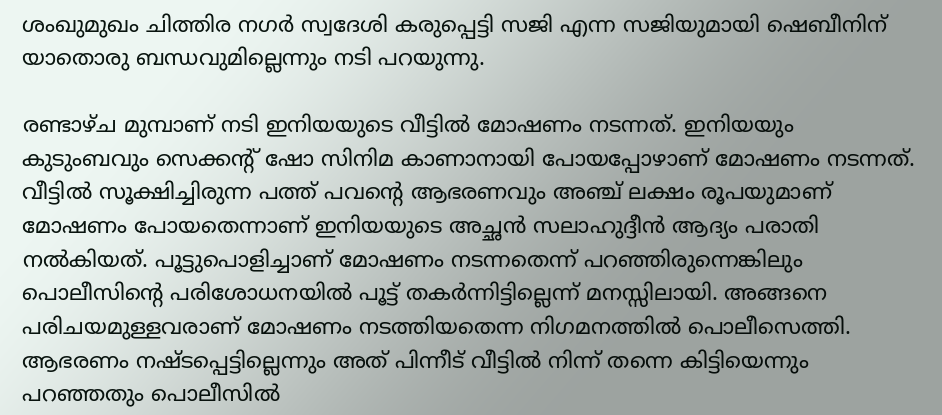ശംഖുമുഖം ചിത്തിര നഗര്‍ സ്വദേശി കരുപ്പെട്ടി സജി എന്ന സജിയുമായി ഷെബീനിന് യാതൊരു ബന്ധവുമില്ലെന്നും നടി പറയുന്നു.

രണ്ടാഴ്ച മുമ്പാണ് നടി ഇനിയയുടെ വീട്ടില്‍ മോഷണം നടന്നത്. ഇനിയയും കുടുംബവും സെക്കന്റ് ഷോ സിനിമ കാണാനായി പോയപ്പോഴാണ് മോഷണം നടന്നത്. വീട്ടില്‍ സൂക്ഷിച്ചിരുന്ന പത്ത് പവന്റെ ആഭരണവും അഞ്ച് ലക്ഷം രൂപയുമാണ് മോഷണം പോയതെന്നാണ് ഇനിയയുടെ അച്ഛന്‍ സലാഹുദ്ദീന്‍ ആദ്യം പരാതി നല്‍കിയത്. പൂട്ടുപൊളിച്ചാണ് മോഷണം നടന്നതെന്ന് പറഞ്ഞിരുന്നെങ്കിലും പൊലീസിന്റെ പരിശോധനയില്‍ പൂട്ട് തകര്‍ന്നിട്ടില്ലെന്ന് മനസ്സിലായി. അങ്ങനെ പരിചയമുള്ളവരാണ് മോഷണം നടത്തിയതെന്ന നിഗമനത്തില്‍ പൊലീസെത്തി. ആഭരണം നഷ്ടപ്പെട്ടില്ലെന്നും അത് പിന്നീട് വീട്ടില്‍ നിന്ന് തന്നെ കിട്ടിയെന്നും പറഞ്ഞതും പൊലീസില്‍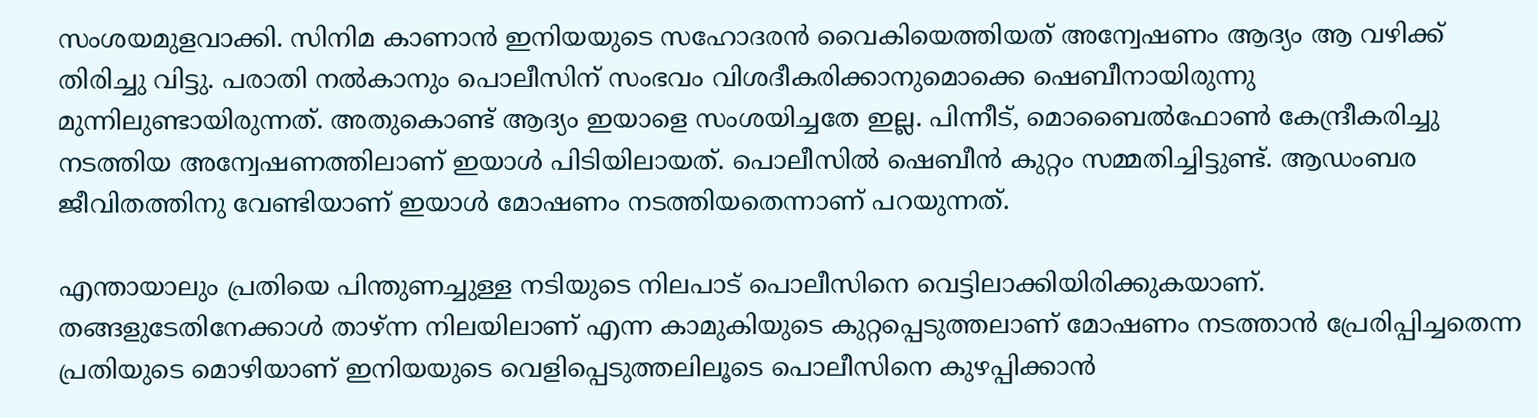സംശയമുളവാക്കി. സിനിമ കാണാന്‍ ഇനിയയുടെ സഹോദരന്‍ വൈകിയെത്തിയത് അന്വേഷണം ആദ്യം ആ വഴിക്ക് തിരിച്ചു വിട്ടു. പരാതി നല്‍കാനും പൊലീസിന് സംഭവം വിശദീകരിക്കാനുമൊക്കെ ഷെബീനായിരുന്നു മുന്നിലുണ്ടായിരുന്നത്. അതുകൊണ്ട് ആദ്യം ഇയാളെ സംശയിച്ചതേ ഇല്ല. പിന്നീട്, മൊബൈല്‍ഫോണ്‍ കേന്ദ്രീകരിച്ചു നടത്തിയ അന്വേഷണത്തിലാണ് ഇയാള്‍ പിടിയിലായത്. പൊലീസില്‍ ഷെബീന്‍ കുറ്റം സമ്മതിച്ചിട്ടുണ്ട്. ആഡംബര ജീവിതത്തിനു വേണ്ടിയാണ് ഇയാള്‍ മോഷണം നടത്തിയതെന്നാണ് പറയുന്നത്.

എന്തായാലും പ്രതിയെ പിന്തുണച്ചുള്ള നടിയുടെ നിലപാട് പൊലീസിനെ വെട്ടിലാക്കിയിരിക്കുകയാണ്. തങ്ങളുടേതിനേക്കാള്‍ താഴ്ന്ന നിലയിലാണ് എന്ന കാമുകിയുടെ കുറ്റപ്പെടുത്തലാണ് മോഷണം നടത്താന്‍ പ്രേരിപ്പിച്ചതെന്ന പ്രതിയുടെ മൊഴിയാണ് ഇനിയയുടെ വെളിപ്പെടുത്തലിലൂടെ പൊലീസിനെ കുഴപ്പിക്കാന്‍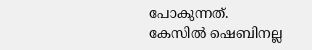പോകുന്നത്. കേസില്‍ ഷെബിനല്ല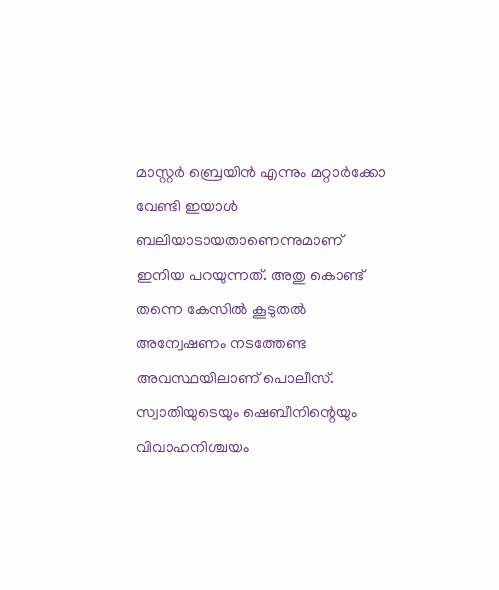മാസ്റ്റര്‍ ബ്രെയിന്‍ എന്നും മറ്റാര്‍ക്കോ വേണ്ടി ഇയാള്‍ ബലിയാടായതാണെന്നുമാണ് ഇനിയ പറയുന്നത്. അതു കൊണ്ട് തന്നെ കേസില്‍ കൂടുതല്‍ അന്വേഷണം നടത്തേണ്ട അവസ്ഥയിലാണ് പൊലീസ്. സ്വാതിയുടെയും ഷെബീനിന്റെയും വിവാഹനിശ്ചയം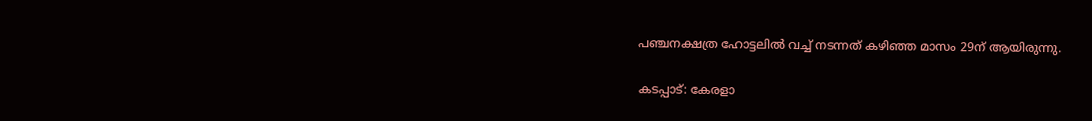പഞ്ചനക്ഷത്ര ഹോട്ടലില്‍ വച്ച് നടന്നത് കഴിഞ്ഞ മാസം 29ന് ആയിരുന്നു.

കടപ്പാട്: കേരളാ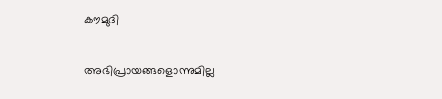കൗമുദി

അഭിപ്രായങ്ങളൊന്നുമില്ല